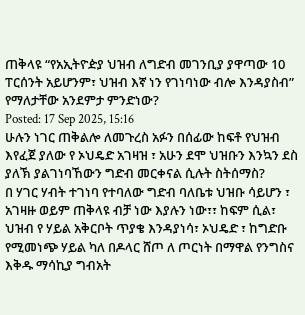ጠቅላዩ “የአኢትዮዽያ ህዝብ ለግድብ መገንቢያ ያዋጣው 10 ፐርሰንት አይሆንም፣ ህዝብ እኛ ነን የገነባነው ብሎ እንዳያስብ” የማለታቸው አንደምታ ምንድነው?
Posted: 17 Sep 2025, 15:16
ሁሉን ነገር ጠቅልሎ ለመጉረስ አፉን በሰፊው ከፍቶ የህዝብ እየፈጀ ያለው የ ኦህዴድ አገዛዝ ፣ አሁን ደሞ ህዝቡን እንኳን ደስ ያለኽ ያልገነባኸውን ግድብ መርቀናል ሲሉት ስትሰማስ?
በ ሃገር ሃብት ተገነባ የተባለው ግድብ ባለቤቱ ህዝቡ ሳይሆን ፣ አገዛዙ ወይም ጠቅላዩ ብቻ ነው እያሉን ነው፣፣ ከፍም ሲል፣ ህዝብ የ ሃይል አቅርቦት ጥያቄ እንዳያነሳ፣ ኦህዴድ ፣ ከግድቡ የሚመነጭ ሃይል ካለ በዶላር ሸጦ ለ ጦርነት በማዋል የንግስና እቅዱ ማሳኪያ ግብአት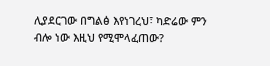ሊያደርገው በግልፅ እየነገረህ፣ ካድሬው ምን ብሎ ነው እዚህ የሚሞላፈጠው?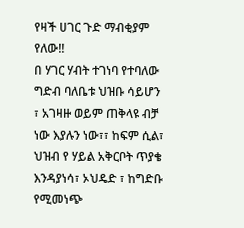የዛች ሀገር ጉድ ማብቂያም የለው!!
በ ሃገር ሃብት ተገነባ የተባለው ግድብ ባለቤቱ ህዝቡ ሳይሆን ፣ አገዛዙ ወይም ጠቅላዩ ብቻ ነው እያሉን ነው፣፣ ከፍም ሲል፣ ህዝብ የ ሃይል አቅርቦት ጥያቄ እንዳያነሳ፣ ኦህዴድ ፣ ከግድቡ የሚመነጭ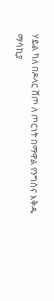ሃይል ካለ በዶላር ሸጦ ለ ጦርነት በማዋል የንግስና እቅዱ ማሳኪያ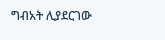ግብአት ሊያደርገው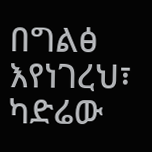በግልፅ እየነገረህ፣ ካድሬው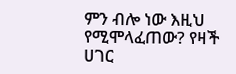ምን ብሎ ነው እዚህ የሚሞላፈጠው? የዛች ሀገር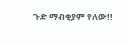ጉድ ማብቂያም የለው!!